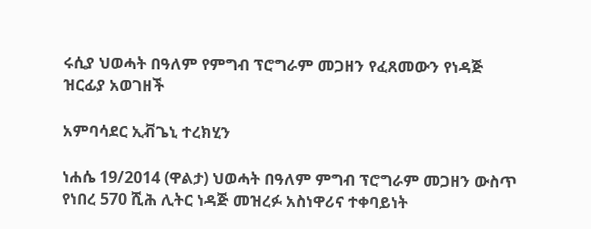ሩሲያ ህወሓት በዓለም የምግብ ፕሮግራም መጋዘን የፈጸመውን የነዳጅ ዝርፊያ አወገዘች

አምባሳደር ኢቭጌኒ ተረክሂን

ነሐሴ 19/2014 (ዋልታ) ህወሓት በዓለም ምግብ ፕሮግራም መጋዘን ውስጥ የነበረ 570 ሺሕ ሊትር ነዳጅ መዝረፉ አስነዋሪና ተቀባይነት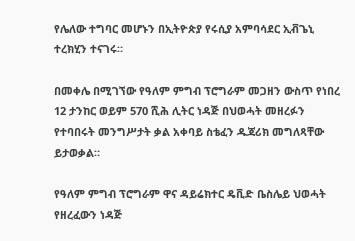የሌለው ተግባር መሆኑን በኢትዮጵያ የሩሲያ አምባሳደር ኢቭጌኒ ተረክሂን ተናገሩ።

በመቀሌ በሚገኘው የዓለም ምግብ ፕሮግራም መጋዘን ውስጥ የነበረ 12 ታንከር ወይም 570 ሺሕ ሊትር ነዳጅ በህወሓት መዘረፉን የተባበሩት መንግሥታት ቃል አቀባይ ስቴፈን ዱጃሪክ መግለጻቸው ይታወቃል።

የዓለም ምግብ ፕሮግራም ዋና ዳይሬክተር ዴቪድ ቤስሌይ ህወሓት የዘረፈውን ነዳጅ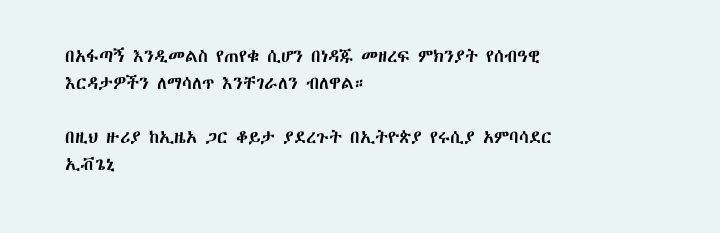በአፋጣኝ እንዲመልስ የጠየቁ ሲሆን በነዳጁ መዘረፍ ምክንያት የሰብዓዊ እርዳታዎችን ለማሳለጥ እንቸገራለን ብለዋል።

በዚህ ዙሪያ ከኢዜአ ጋር ቆይታ ያደረጉት በኢትዮጵያ የሩሲያ አምባሳደር ኢቭጌኒ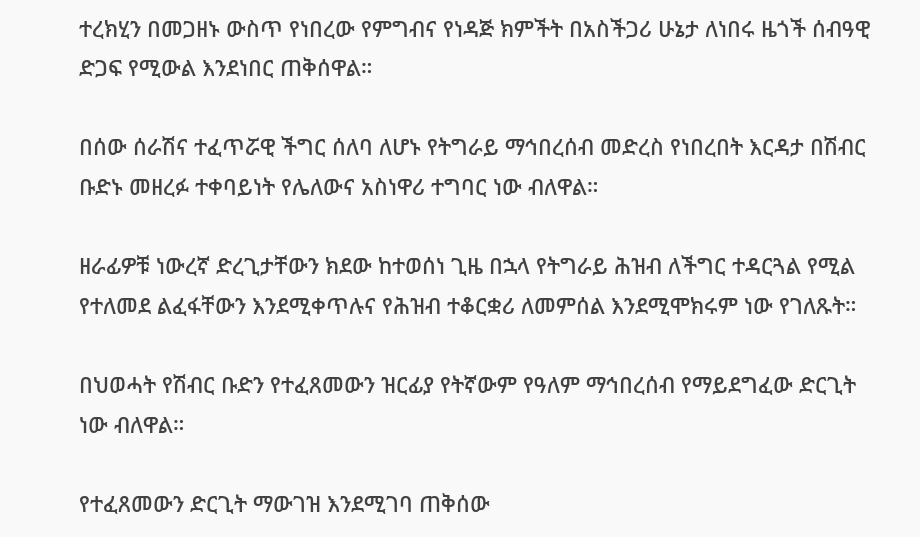ተረክሂን በመጋዘኑ ውስጥ የነበረው የምግብና የነዳጅ ክምችት በአስችጋሪ ሁኔታ ለነበሩ ዜጎች ሰብዓዊ ድጋፍ የሚውል እንደነበር ጠቅሰዋል።

በሰው ሰራሽና ተፈጥሯዊ ችግር ሰለባ ለሆኑ የትግራይ ማኅበረሰብ መድረስ የነበረበት እርዳታ በሽብር ቡድኑ መዘረፉ ተቀባይነት የሌለውና አስነዋሪ ተግባር ነው ብለዋል።

ዘራፊዎቹ ነውረኛ ድረጊታቸውን ክደው ከተወሰነ ጊዜ በኋላ የትግራይ ሕዝብ ለችግር ተዳርጓል የሚል የተለመደ ልፈፋቸውን እንደሚቀጥሉና የሕዝብ ተቆርቋሪ ለመምሰል እንደሚሞክሩም ነው የገለጹት።

በህወሓት የሽብር ቡድን የተፈጸመውን ዝርፊያ የትኛውም የዓለም ማኅበረሰብ የማይደግፈው ድርጊት ነው ብለዋል።

የተፈጸመውን ድርጊት ማውገዝ እንደሚገባ ጠቅሰው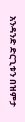አንዳንድ ድርጊቱን በዝምታ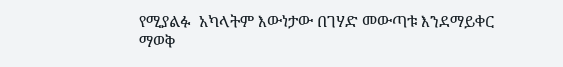የሚያልፉ  አካላትም እውነታው በገሃድ መውጣቱ እንደማይቀር ማወቅ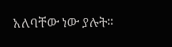አለባቸው ነው ያሉት።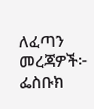ለፈጣን መረጃዎች፦
ፌስቡክ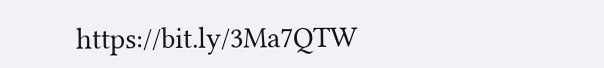https://bit.ly/3Ma7QTW